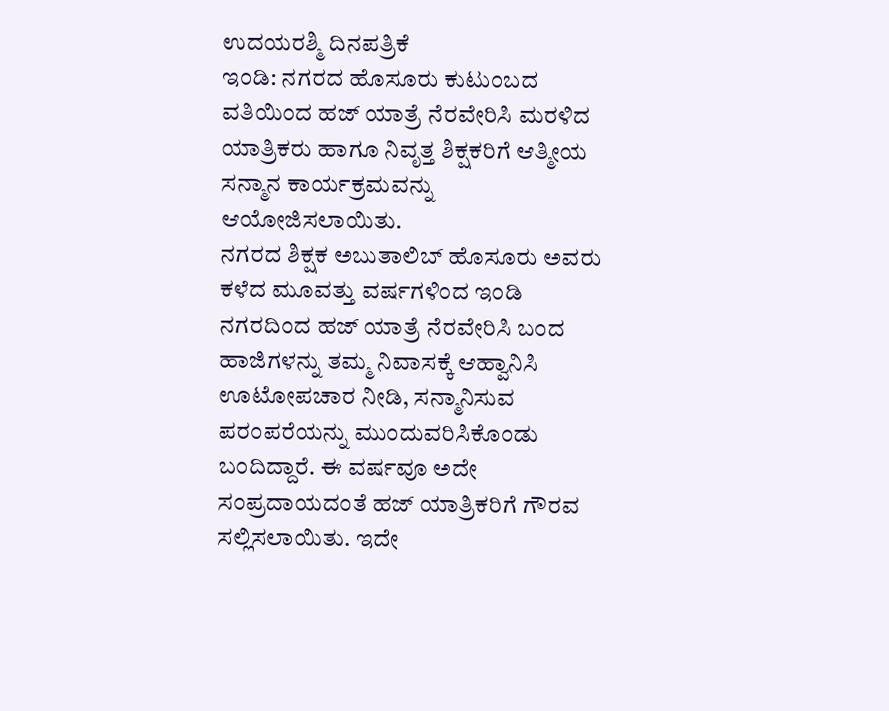ಉದಯರಶ್ಮಿ ದಿನಪತ್ರಿಕೆ
ಇಂಡಿ: ನಗರದ ಹೊಸೂರು ಕುಟುಂಬದ ವತಿಯಿಂದ ಹಜ್ ಯಾತ್ರೆ ನೆರವೇರಿಸಿ ಮರಳಿದ ಯಾತ್ರಿಕರು ಹಾಗೂ ನಿವೃತ್ತ ಶಿಕ್ಷಕರಿಗೆ ಆತ್ಮೀಯ ಸನ್ಮಾನ ಕಾರ್ಯಕ್ರಮವನ್ನು ಆಯೋಜಿಸಲಾಯಿತು.
ನಗರದ ಶಿಕ್ಷಕ ಅಬುತಾಲಿಬ್ ಹೊಸೂರು ಅವರು ಕಳೆದ ಮೂವತ್ತು ವರ್ಷಗಳಿಂದ ಇಂಡಿ ನಗರದಿಂದ ಹಜ್ ಯಾತ್ರೆ ನೆರವೇರಿಸಿ ಬಂದ ಹಾಜಿಗಳನ್ನು ತಮ್ಮ ನಿವಾಸಕ್ಕೆ ಆಹ್ವಾನಿಸಿ ಊಟೋಪಚಾರ ನೀಡಿ, ಸನ್ಮಾನಿಸುವ ಪರಂಪರೆಯನ್ನು ಮುಂದುವರಿಸಿಕೊಂಡು ಬಂದಿದ್ದಾರೆ. ಈ ವರ್ಷವೂ ಅದೇ ಸಂಪ್ರದಾಯದಂತೆ ಹಜ್ ಯಾತ್ರಿಕರಿಗೆ ಗೌರವ ಸಲ್ಲಿಸಲಾಯಿತು. ಇದೇ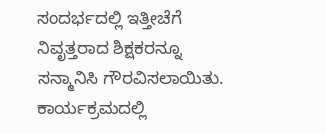ಸಂದರ್ಭದಲ್ಲಿ ಇತ್ತೀಚೆಗೆ ನಿವೃತ್ತರಾದ ಶಿಕ್ಷಕರನ್ನೂ ಸನ್ಮಾನಿಸಿ ಗೌರವಿಸಲಾಯಿತು.
ಕಾರ್ಯಕ್ರಮದಲ್ಲಿ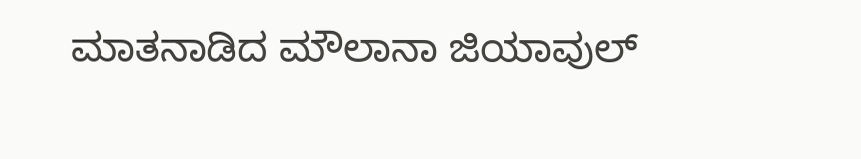ಮಾತನಾಡಿದ ಮೌಲಾನಾ ಜಿಯಾವುಲ್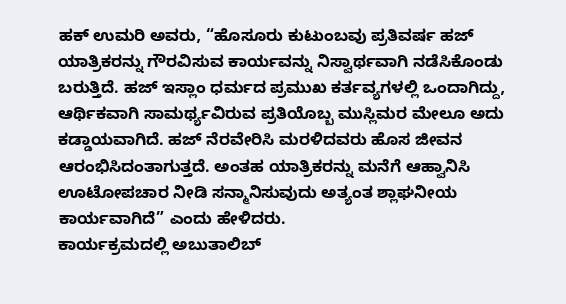ಹಕ್ ಉಮರಿ ಅವರು, “ಹೊಸೂರು ಕುಟುಂಬವು ಪ್ರತಿವರ್ಷ ಹಜ್ ಯಾತ್ರಿಕರನ್ನು ಗೌರವಿಸುವ ಕಾರ್ಯವನ್ನು ನಿಸ್ವಾರ್ಥವಾಗಿ ನಡೆಸಿಕೊಂಡು ಬರುತ್ತಿದೆ. ಹಜ್ ಇಸ್ಲಾಂ ಧರ್ಮದ ಪ್ರಮುಖ ಕರ್ತವ್ಯಗಳಲ್ಲಿ ಒಂದಾಗಿದ್ದು, ಆರ್ಥಿಕವಾಗಿ ಸಾಮರ್ಥ್ಯವಿರುವ ಪ್ರತಿಯೊಬ್ಬ ಮುಸ್ಲಿಮರ ಮೇಲೂ ಅದು ಕಡ್ಡಾಯವಾಗಿದೆ. ಹಜ್ ನೆರವೇರಿಸಿ ಮರಳಿದವರು ಹೊಸ ಜೀವನ ಆರಂಭಿಸಿದಂತಾಗುತ್ತದೆ. ಅಂತಹ ಯಾತ್ರಿಕರನ್ನು ಮನೆಗೆ ಆಹ್ವಾನಿಸಿ ಊಟೋಪಚಾರ ನೀಡಿ ಸನ್ಮಾನಿಸುವುದು ಅತ್ಯಂತ ಶ್ಲಾಘನೀಯ ಕಾರ್ಯವಾಗಿದೆ” ಎಂದು ಹೇಳಿದರು.
ಕಾರ್ಯಕ್ರಮದಲ್ಲಿ ಅಬುತಾಲಿಬ್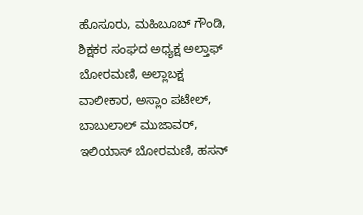ಹೊಸೂರು, ಮಹಿಬೂಬ್ ಗೌಂಡಿ, ಶಿಕ್ಷಕರ ಸಂಘದ ಅಧ್ಯಕ್ಷ ಅಲ್ತಾಫ್ ಬೋರಮಣಿ, ಅಲ್ಲಾಬಕ್ಷ ವಾಲೀಕಾರ, ಅಸ್ಲಾಂ ಪಟೇಲ್, ಬಾಬುಲಾಲ್ ಮುಜಾವರ್, ಇಲಿಯಾಸ್ ಬೋರಮಣಿ, ಹಸನ್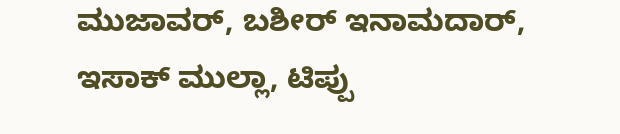ಮುಜಾವರ್, ಬಶೀರ್ ಇನಾಮದಾರ್, ಇಸಾಕ್ ಮುಲ್ಲಾ, ಟಿಪ್ಪು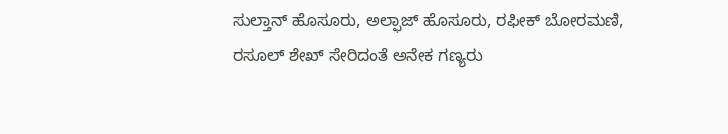ಸುಲ್ತಾನ್ ಹೊಸೂರು, ಅಲ್ಫಾಜ್ ಹೊಸೂರು, ರಫೀಕ್ ಬೋರಮಣಿ, ರಸೂಲ್ ಶೇಖ್ ಸೇರಿದಂತೆ ಅನೇಕ ಗಣ್ಯರು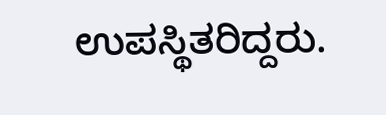ಉಪಸ್ಥಿತರಿದ್ದರು.